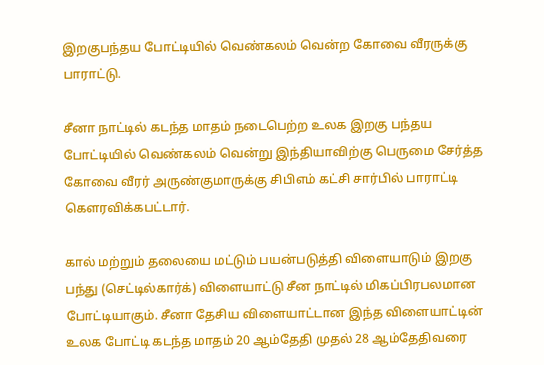இறகுபந்தய போட்டியில் வெண்கலம் வென்ற கோவை வீரருக்கு பாராட்டு.

சீனா நாட்டில் கடந்த மாதம் நடைபெற்ற உலக இறகு பந்தய போட்டியில் வெண்கலம் வென்று இந்தியாவிற்கு பெருமை சேர்த்த கோவை வீரர் அருண்குமாருக்கு சிபிஎம் கட்சி சார்பில் பாராட்டி கௌரவிக்கபட்டார்.

கால் மற்றும் தலையை மட்டும் பயன்படுத்தி விளையாடும் இறகு பந்து (செட்டில்கார்க்) விளையாட்டு சீன நாட்டில் மிகப்பிரபலமான போட்டியாகும். சீனா தேசிய விளையாட்டான இந்த விளையாட்டின் உலக போட்டி கடந்த மாதம் 20 ஆம்தேதி முதல் 28 ஆம்தேதிவரை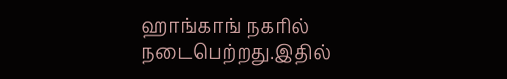ஹாங்காங் நகரில் நடைபெற்றது.இதில்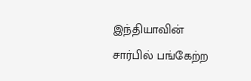இந்தியாவின் சார்பில் பங்கேற்ற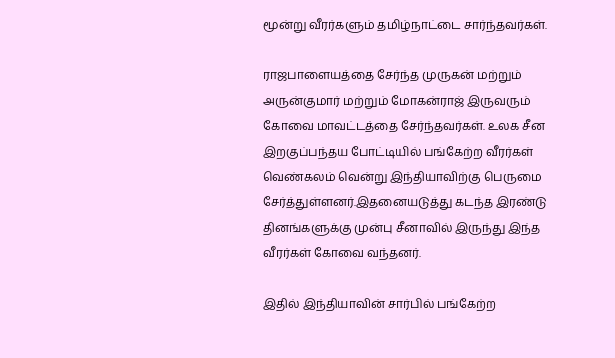மூன்று வீரர்களும் தமிழ்நாட்டை சார்ந்தவர்கள்.

ராஜபாளையத்தை சேர்ந்த முருகன் மற்றும் அருன்குமார் மற்றும் மோகன்ராஜ் இருவரும் கோவை மாவட்டத்தை சேர்ந்தவர்கள். உலக சீன இறகுப்பந்தய போட்டியில் பங்கேற்ற வீரர்கள் வெண்கலம் வென்று இந்தியாவிற்கு பெருமை சேர்த்துள்ளனர்.இதனையடுத்து கடந்த இரண்டு தினங்களுக்கு முன்பு சீனாவில் இருந்து இந்த வீரர்கள் கோவை வந்தனர்.

இதில் இந்தியாவின் சார்பில் பங்கேற்ற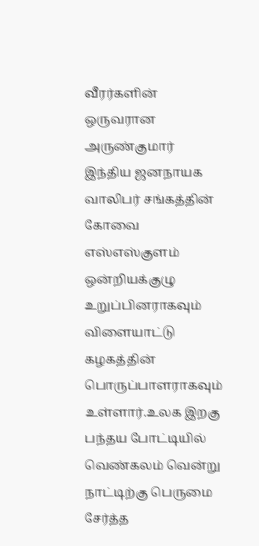வீரர்களின் ஒருவரான அருண்குமார் இந்திய ஜனநாயக வாலிபர் சங்கத்தின் கோவை எஸ்எஸ்குளம் ஒன்றியக்குழு உறுப்பினராகவும் விளையாட்டு கழகத்தின் பொருப்பாளராகவும் உள்ளார்.உலக இறகு பந்தய போட்டியில் வெண்கலம் வென்று நாட்டிற்கு பெருமை சேர்த்த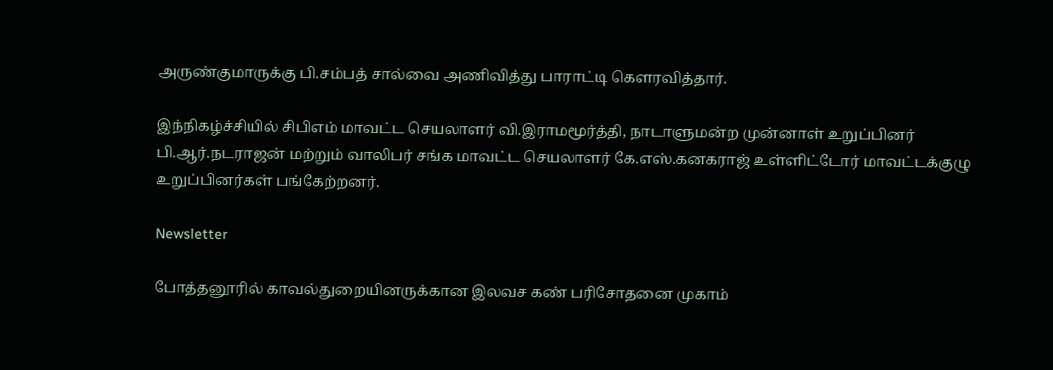அருண்குமாருக்கு பி.சம்பத் சால்வை அணிவித்து பாராட்டி கௌரவித்தார்.

இந்நிகழ்ச்சியில் சிபிஎம் மாவட்ட செயலாளர் வி.இராமமூர்த்தி, நாடாளுமன்ற முன்னாள் உறுப்பினர் பி.ஆர்.நடராஜன் மற்றும் வாலிபர் சங்க மாவட்ட செயலாளர் கே.எஸ்.கனகராஜ் உள்ளிட்டோர் மாவட்டக்குழு உறுப்பினர்கள் பங்கேற்றனர்.

Newsletter

போத்தனூரில் காவல்துறையினருக்கான இலவச கண் பரிசோதனை முகாம்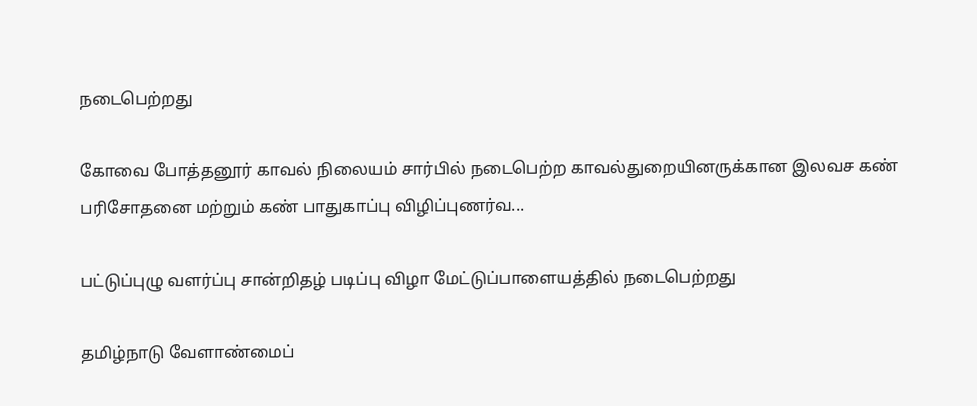நடைபெற்றது

கோவை போத்தனூர் காவல் நிலையம் சார்பில் நடைபெற்ற காவல்துறையினருக்கான இலவச கண் பரிசோதனை மற்றும் கண் பாதுகாப்பு விழிப்புணர்வ...

பட்டுப்புழு வளர்ப்பு சான்றிதழ் படிப்பு விழா மேட்டுப்பாளையத்தில் நடைபெற்றது

தமிழ்நாடு வேளாண்மைப்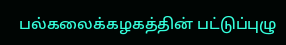பல்கலைக்கழகத்தின் பட்டுப்புழு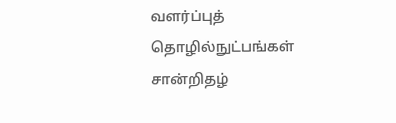வளர்ப்புத் தொழில்நுட்பங்கள் சான்றிதழ்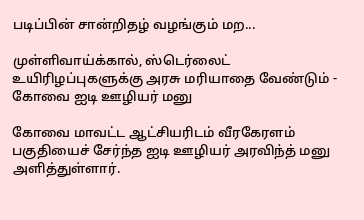படிப்பின் சான்றிதழ் வழங்கும் மற...

முள்ளிவாய்க்கால், ஸ்டெர்லைட் உயிரிழப்புகளுக்கு அரசு மரியாதை வேண்டும் - கோவை ஐடி ஊழியர் மனு

கோவை மாவட்ட ஆட்சியரிடம் வீரகேரளம் பகுதியைச் சேர்ந்த ஐடி ஊழியர் அரவிந்த் மனு அளித்துள்ளார்.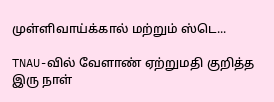முள்ளிவாய்க்கால் மற்றும் ஸ்டெ...

TNAU-வில் வேளாண் ஏற்றுமதி குறித்த இரு நாள்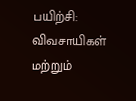பயிற்சி: விவசாயிகள் மற்றும்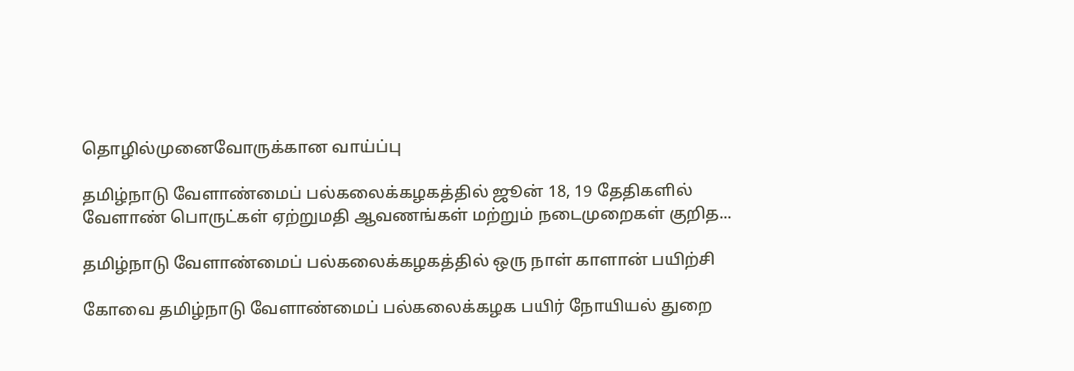தொழில்முனைவோருக்கான வாய்ப்பு

தமிழ்நாடு வேளாண்மைப் பல்கலைக்கழகத்தில் ஜூன் 18, 19 தேதிகளில் வேளாண் பொருட்கள் ஏற்றுமதி ஆவணங்கள் மற்றும் நடைமுறைகள் குறித...

தமிழ்நாடு வேளாண்மைப் பல்கலைக்கழகத்தில் ஒரு நாள் காளான் பயிற்சி

கோவை தமிழ்நாடு வேளாண்மைப் பல்கலைக்கழக பயிர் நோயியல் துறை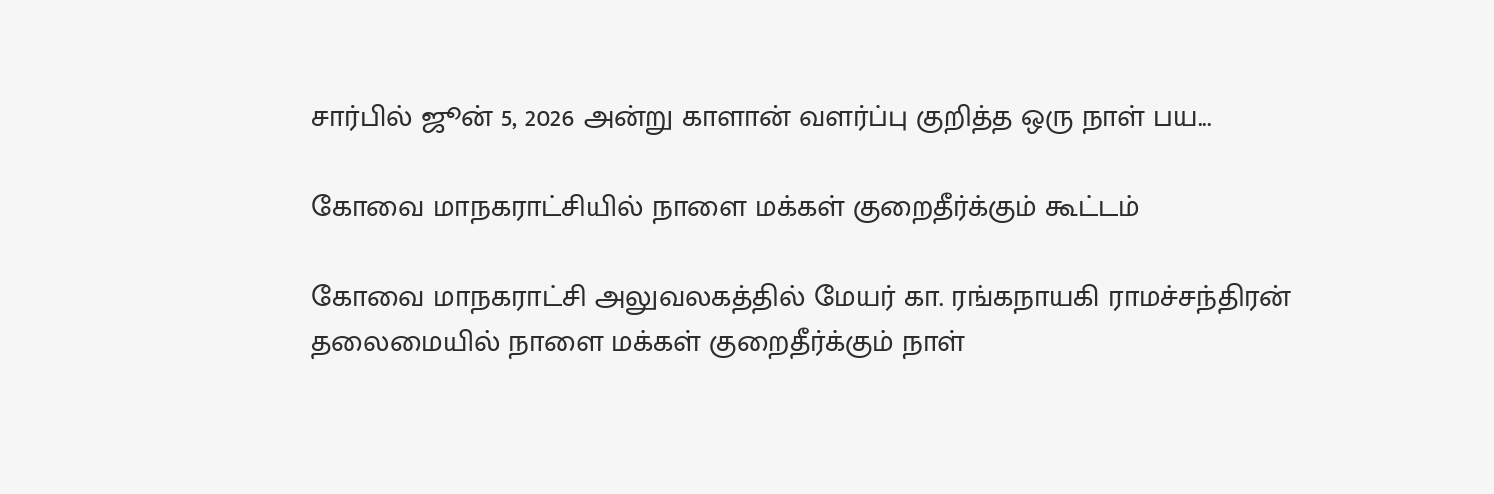சார்பில் ஜூன் 5, 2026 அன்று காளான் வளர்ப்பு குறித்த ஒரு நாள் பய...

கோவை மாநகராட்சியில் நாளை மக்கள் குறைதீர்க்கும் கூட்டம்

கோவை மாநகராட்சி அலுவலகத்தில் மேயர் கா. ரங்கநாயகி ராமச்சந்திரன் தலைமையில் நாளை மக்கள் குறைதீர்க்கும் நாள்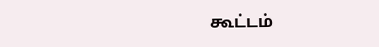கூட்டம்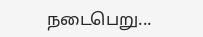நடைபெறு...